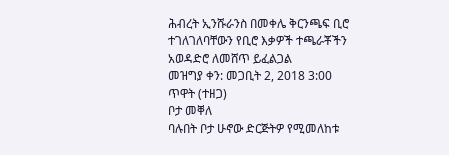ሕብረት ኢንሹራንስ በመቀሌ ቅርንጫፍ ቢሮ ተገለገለባቸውን የቢሮ እቃዎች ተጫራቾችን አወዳድሮ ለመሸጥ ይፈልጋል
መዝግያ ቀን: መጋቢት 2, 2018 3:00 ጥዋት (ተዘጋ)
ቦታ መቐለ
ባሉበት ቦታ ሁኖው ድርጅትዎ የሚመለከቱ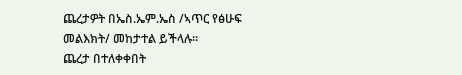ጨረታዎት በኤስ.ኤም.ኤስ /ኣጥር የፅሁፍ መልእክት/ መከታተል ይችላሉ።
ጨረታ በተለቀቀበት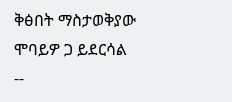ቅፅበት ማስታወቅያው ሞባይዎ ጋ ይደርሳል --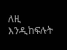ለዚ እንዲከፍሉት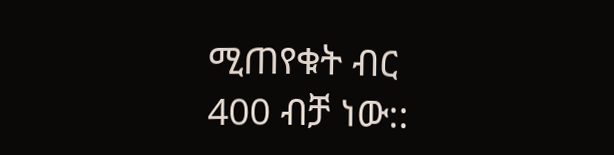ሚጠየቁት ብር 400 ብቻ ነው::